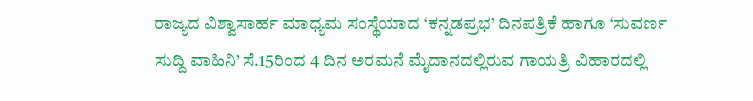ರಾಜ್ಯದ ವಿಶ್ವಾಸಾರ್ಹ ಮಾಧ್ಯಮ ಸಂಸ್ಥೆಯಾದ ‘ಕನ್ನಡಪ್ರಭ’ ದಿನಪತ್ರಿಕೆ ಹಾಗೂ ‘ಸುವರ್ಣ ಸುದ್ದಿ ವಾಹಿನಿ’ ಸೆ.15ರಿಂದ 4 ದಿನ ಅರಮನೆ ಮೈದಾನದಲ್ಲಿರುವ ಗಾಯತ್ರಿ ವಿಹಾರದಲ್ಲಿ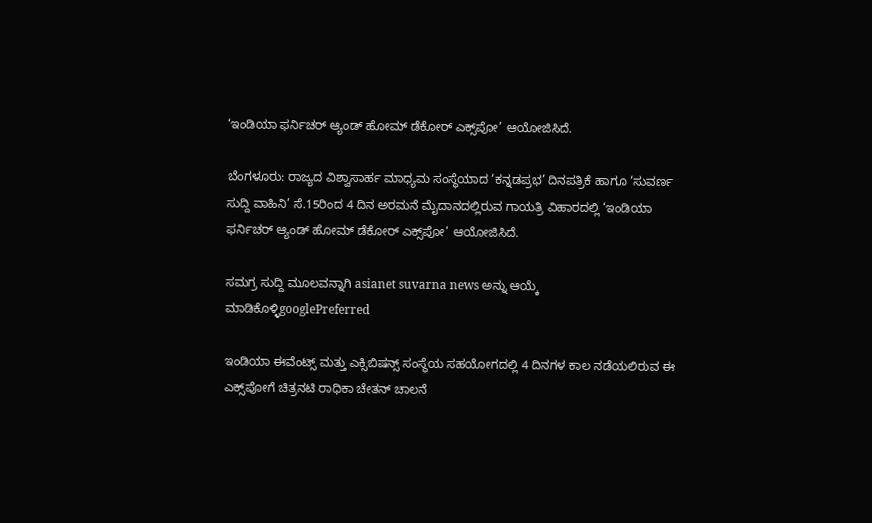‘ಇಂಡಿಯಾ ಫರ್ನಿಚರ್ ಆ್ಯಂಡ್ ಹೋಮ್ ಡೆಕೋರ್ ಎಕ್ಸ್‌ಪೋ’ ಆಯೋಜಿಸಿದೆ.

ಬೆಂಗಳೂರು: ರಾಜ್ಯದ ವಿಶ್ವಾಸಾರ್ಹ ಮಾಧ್ಯಮ ಸಂಸ್ಥೆಯಾದ ‘ಕನ್ನಡಪ್ರಭ’ ದಿನಪತ್ರಿಕೆ ಹಾಗೂ ‘ಸುವರ್ಣ ಸುದ್ದಿ ವಾಹಿನಿ’ ಸೆ.15ರಿಂದ 4 ದಿನ ಅರಮನೆ ಮೈದಾನದಲ್ಲಿರುವ ಗಾಯತ್ರಿ ವಿಹಾರದಲ್ಲಿ ‘ಇಂಡಿಯಾ ಫರ್ನಿಚರ್ ಆ್ಯಂಡ್ ಹೋಮ್ ಡೆಕೋರ್ ಎಕ್ಸ್‌ಪೋ’ ಆಯೋಜಿಸಿದೆ.

ಸಮಗ್ರ ಸುದ್ದಿ ಮೂಲವನ್ನಾಗಿ asianet suvarna news ಅನ್ನು ಆಯ್ಕೆ ಮಾಡಿಕೊಳ್ಳಿgooglePreferred

ಇಂಡಿಯಾ ಈವೆಂಟ್ಸ್ ಮತ್ತು ಎಕ್ಸಿಬಿಷನ್ಸ್ ಸಂಸ್ಥೆಯ ಸಹಯೋಗದಲ್ಲಿ 4 ದಿನಗಳ ಕಾಲ ನಡೆಯಲಿರುವ ಈ ಎಕ್ಸ್‌ಪೋಗೆ ಚಿತ್ರನಟಿ ರಾಧಿಕಾ ಚೇತನ್ ಚಾಲನೆ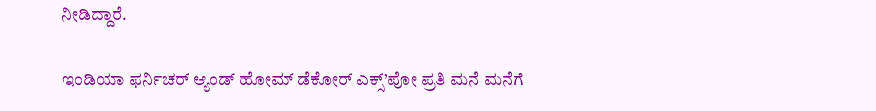ನೀಡಿದ್ದಾರೆ.

ಇಂಡಿಯಾ ಫರ್ನಿಚರ್ ಆ್ಯಂಡ್ ಹೋಮ್ ಡೆಕೋರ್ ಎಕ್ಸ್’ಪೋ ಪ್ರತಿ ಮನೆ ಮನೆಗೆ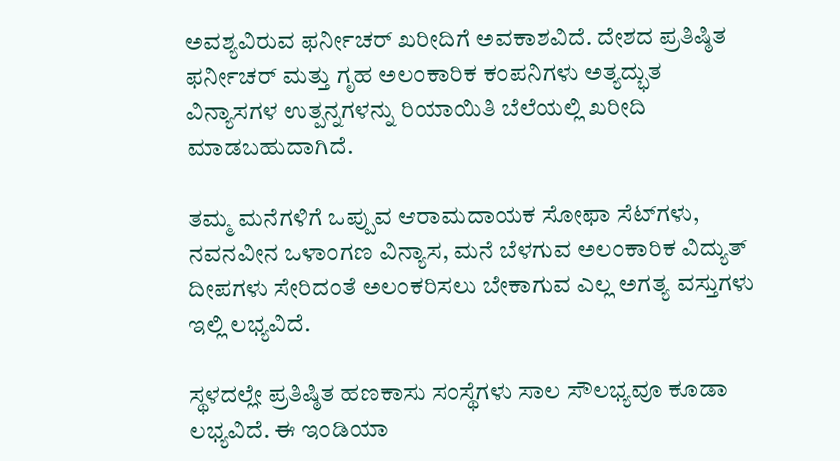ಅವಶ್ಯವಿರುವ ಫರ್ನೀಚರ್ ಖರೀದಿಗೆ ಅವಕಾಶವಿದೆ. ದೇಶದ ಪ್ರತಿಷ್ಠಿತ ಫರ್ನೀಚರ್ ಮತ್ತು ಗೃಹ ಅಲಂಕಾರಿಕ ಕಂಪನಿಗಳು ಅತ್ಯದ್ಭುತ ವಿನ್ಯಾಸಗಳ ಉತ್ಪನ್ನಗಳನ್ನು ರಿಯಾಯಿತಿ ಬೆಲೆಯಲ್ಲಿ ಖರೀದಿ ಮಾಡಬಹುದಾಗಿದೆ.

ತಮ್ಮ ಮನೆಗಳಿಗೆ ಒಪ್ಪುವ ಆರಾಮದಾಯಕ ಸೋಫಾ ಸೆಟ್‌ಗಳು, ನವನವೀನ ಒಳಾಂಗಣ ವಿನ್ಯಾಸ, ಮನೆ ಬೆಳಗುವ ಅಲಂಕಾರಿಕ ವಿದ್ಯುತ್ ದೀಪಗಳು ಸೇರಿದಂತೆ ಅಲಂಕರಿಸಲು ಬೇಕಾಗುವ ಎಲ್ಲ ಅಗತ್ಯ ವಸ್ತುಗಳು ಇಲ್ಲಿ ಲಭ್ಯವಿದೆ.

ಸ್ಥಳದಲ್ಲೇ ಪ್ರತಿಷ್ಠಿತ ಹಣಕಾಸು ಸಂಸ್ಥೆಗಳು ಸಾಲ ಸೌಲಭ್ಯವೂ ಕೂಡಾ ಲಭ್ಯವಿದೆ. ಈ ಇಂಡಿಯಾ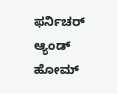ಫರ್ನಿಚರ್ ಆ್ಯಂಡ್ ಹೋಮ್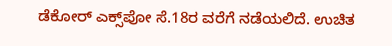ಡೆಕೋರ್ ಎಕ್ಸ್‌ಪೋ ಸೆ.18ರ ವರೆಗೆ ನಡೆಯಲಿದೆ. ಉಚಿತ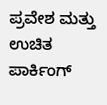ಪ್ರವೇಶ ಮತ್ತು ಉಚಿತ ಪಾರ್ಕಿಂಗ್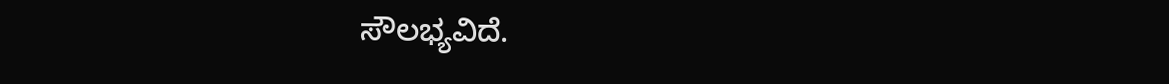ಸೌಲಭ್ಯವಿದೆ.